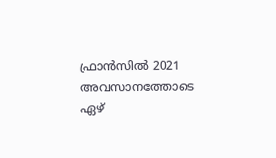ഫ്രാൻസിൽ 2021 അവസാനത്തോടെ ഏഴ്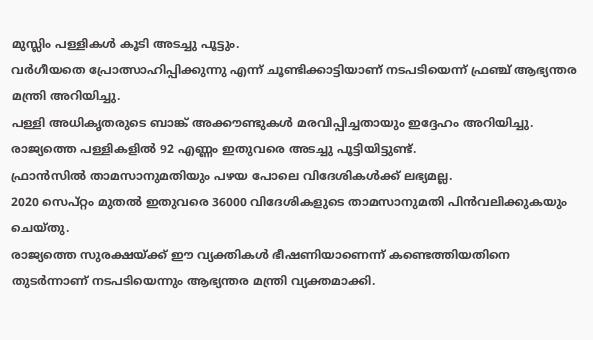മുസ്ലിം പള്ളികൾ കൂടി അടച്ചു പൂട്ടും.
വർഗീയതെ പ്രോത്സാഹിപ്പിക്കുന്നു എന്ന് ചൂണ്ടിക്കാട്ടിയാണ് നടപടിയെന്ന് ഫ്രഞ്ച് ആഭ്യന്തര മന്ത്രി അറിയിച്ചു.
പള്ളി അധികൃതരുടെ ബാങ്ക് അക്കൗണ്ടുകൾ മരവിപ്പിച്ചതായും ഇദ്ദേഹം അറിയിച്ചു.
രാജ്യത്തെ പള്ളികളിൽ 92 എണ്ണം ഇതുവരെ അടച്ചു പൂട്ടിയിട്ടുണ്ട്.
ഫ്രാൻസിൽ താമസാനുമതിയും പഴയ പോലെ വിദേശികൾക്ക് ലഭ്യമല്ല.
2020 സെപ്റ്റം മുതൽ ഇതുവരെ 36000 വിദേശികളുടെ താമസാനുമതി പിൻവലിക്കുകയും ചെയ്തു.
രാജ്യത്തെ സുരക്ഷയ്ക്ക് ഈ വ്യക്തികൾ ഭീഷണിയാണെന്ന് കണ്ടെത്തിയതിനെ തുടർന്നാണ് നടപടിയെന്നും ആഭ്യന്തര മന്ത്രി വ്യക്തമാക്കി.